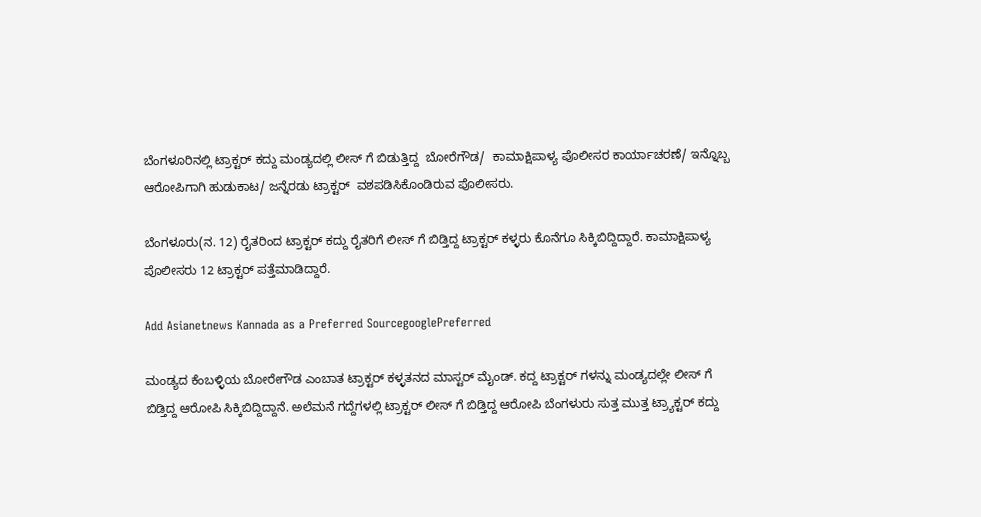ಬೆಂಗಳೂರಿನಲ್ಲಿ ಟ್ರಾಕ್ಟರ್ ಕದ್ದು ಮಂಡ್ಯದಲ್ಲಿ ಲೀಸ್ ಗೆ ಬಿಡುತ್ತಿದ್ದ  ಬೋರೆಗೌಡ/  ಕಾಮಾಕ್ಷಿಪಾಳ್ಯ ಪೊಲೀಸರ ಕಾರ್ಯಾಚರಣೆ/ ಇನ್ನೊಬ್ಬ ಆರೋಪಿಗಾಗಿ ಹುಡುಕಾಟ/ ಜನ್ನೆರಡು ಟ್ರಾಕ್ಟರ್  ವಶಪಡಿಸಿಕೊಂಡಿರುವ ಪೊಲೀಸರು.

ಬೆಂಗಳೂರು(ನ. 12) ರೈತರಿಂದ ಟ್ರಾಕ್ಟರ್ ಕದ್ದು ರೈತರಿಗೆ ಲೀಸ್ ಗೆ ಬಿಡ್ತಿದ್ದ ಟ್ರಾಕ್ಟರ್ ಕಳ್ಳರು ಕೊನೆಗೂ ಸಿಕ್ಕಿಬಿದ್ದಿದ್ದಾರೆ. ಕಾಮಾಕ್ಷಿಪಾಳ್ಯ ಪೊಲೀಸರು 12 ಟ್ರಾಕ್ಟರ್ ಪತ್ತೆಮಾಡಿದ್ದಾರೆ.

Add Asianetnews Kannada as a Preferred SourcegooglePreferred

ಮಂಡ್ಯದ ಕೆಂಬಳ್ಳಿಯ ಬೋರೇಗೌಡ ಎಂಬಾತ ಟ್ರಾಕ್ಟರ್ ಕಳ್ಳತನದ ಮಾಸ್ಟರ್ ಮೈಂಡ್. ಕದ್ದ ಟ್ರಾಕ್ಟರ್ ಗಳನ್ನು ಮಂಡ್ಯದಲ್ಲೇ ಲೀಸ್ ಗೆ ಬಿಡ್ತಿದ್ದ ಆರೋಪಿ ಸಿಕ್ಕಿಬಿದ್ದಿದ್ದಾನೆ. ಅಲೆಮನೆ ಗದ್ದೆಗಳಲ್ಲಿ ಟ್ರಾಕ್ಟರ್ ಲೀಸ್ ಗೆ ಬಿಡ್ತಿದ್ದ ಆರೋಪಿ ಬೆಂಗಳುರು ಸುತ್ತ ಮುತ್ತ ಟ್ರ್ಯಾಕ್ಟರ್ ಕದ್ದು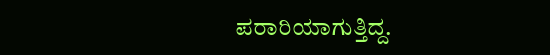ಪರಾರಿಯಾಗುತ್ತಿದ್ದ.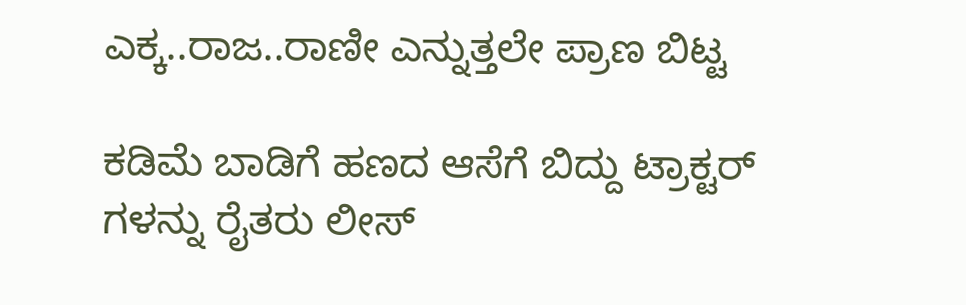ಎಕ್ಕ..ರಾಜ..ರಾಣೀ ಎನ್ನುತ್ತಲೇ ಪ್ರಾಣ ಬಿಟ್ಟ

ಕಡಿಮೆ ಬಾಡಿಗೆ ಹಣದ ಆಸೆಗೆ ಬಿದ್ದು ಟ್ರಾಕ್ಟರ್ ಗಳನ್ನು ರೈತರು ಲೀಸ್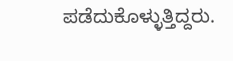ಪಡೆದುಕೊಳ್ಳುತ್ತಿದ್ದರು.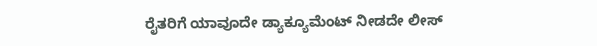ರೈತರಿಗೆ ಯಾವೂದೇ ಡ್ಯಾಕ್ಯೂಮೆಂಟ್ ನೀಡದೇ ಲೀಸ್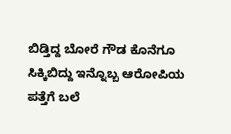ಬಿಡ್ತಿದ್ದ ಬೋರೆ ಗೌಡ ಕೊನೆಗೂ ಸಿಕ್ಕಿಬಿದ್ದು ಇನ್ನೊಬ್ಬ ಆರೋಪಿಯ ಪತ್ತೆಗೆ ಬಲೆ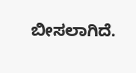ಬೀಸಲಾಗಿದೆ.